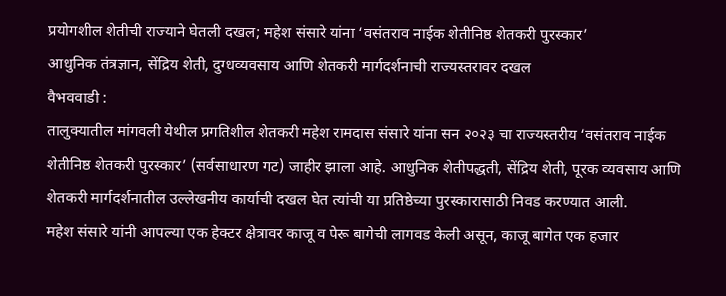प्रयोगशील शेतीची राज्याने घेतली दखल; महेश संसारे यांना ‘वसंतराव नाईक शेतीनिष्ठ शेतकरी पुरस्कार’
आधुनिक तंत्रज्ञान, सेंद्रिय शेती, दुग्धव्यवसाय आणि शेतकरी मार्गदर्शनाची राज्यस्तरावर दखल
वैभववाडी :
तालुक्यातील मांगवली येथील प्रगतिशील शेतकरी महेश रामदास संसारे यांना सन २०२३ चा राज्यस्तरीय ‘वसंतराव नाईक शेतीनिष्ठ शेतकरी पुरस्कार’ (सर्वसाधारण गट) जाहीर झाला आहे. आधुनिक शेतीपद्धती, सेंद्रिय शेती, पूरक व्यवसाय आणि शेतकरी मार्गदर्शनातील उल्लेखनीय कार्याची दखल घेत त्यांची या प्रतिष्ठेच्या पुरस्कारासाठी निवड करण्यात आली.
महेश संसारे यांनी आपल्या एक हेक्टर क्षेत्रावर काजू व पेरू बागेची लागवड केली असून, काजू बागेत एक हजार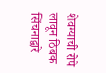शेवग्याची रोपे लावून ठिबक सिंचनाद्वारे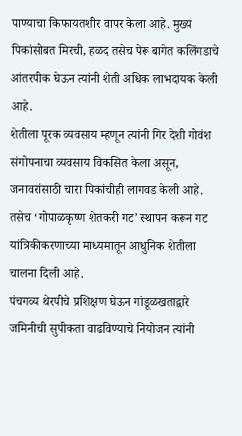पाण्याचा किफायतशीर वापर केला आहे. मुख्य पिकांसोबत मिरची, हळद तसेच पेरू बागेत कलिंगडाचे आंतरपीक घेऊन त्यांनी शेती अधिक लाभदायक केली आहे.
शेतीला पूरक व्यवसाय म्हणून त्यांनी गिर देशी गोवंश संगोपनाचा व्यवसाय विकसित केला असून, जनावरांसाठी चारा पिकांचीही लागवड केली आहे. तसेच ‘गोपाळकृष्ण शेतकरी गट’ स्थापन करून गट यांत्रिकीकरणाच्या माध्यमातून आधुनिक शेतीला चालना दिली आहे.
पंचगव्य थेरपीचे प्रशिक्षण घेऊन गांडूळखताद्वारे जमिनीची सुपीकता वाढविण्याचे नियोजन त्यांनी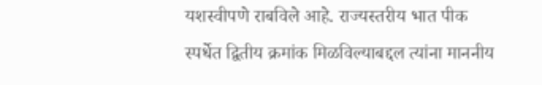यशस्वीपणे राबविले आहे. राज्यस्तरीय भात पीक स्पर्धेत द्वितीय क्रमांक मिळविल्याबद्दल त्यांना माननीय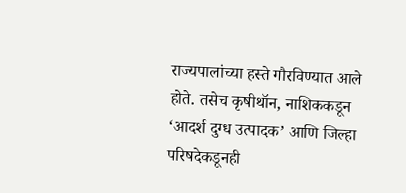राज्यपालांच्या हस्ते गौरविण्यात आले होते. तसेच कृषीथॉन, नाशिककडून ‘आदर्श दुग्ध उत्पादक’ आणि जिल्हा परिषदेकडूनही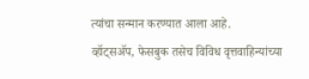त्यांचा सन्मान करण्यात आला आहे.
व्हॉट्सॲप, फेसबुक तसेच विविध वृत्तवाहिन्यांच्या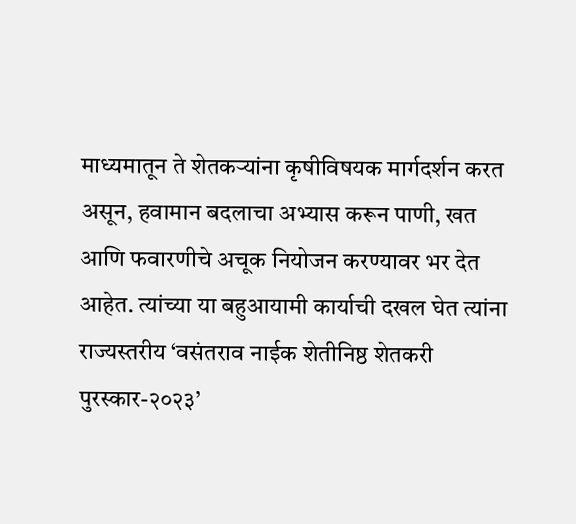माध्यमातून ते शेतकऱ्यांना कृषीविषयक मार्गदर्शन करत असून, हवामान बदलाचा अभ्यास करून पाणी, खत आणि फवारणीचे अचूक नियोजन करण्यावर भर देत आहेत. त्यांच्या या बहुआयामी कार्याची दखल घेत त्यांना राज्यस्तरीय ‘वसंतराव नाईक शेतीनिष्ठ शेतकरी पुरस्कार-२०२३’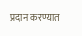प्रदान करण्यात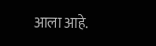आला आहे.